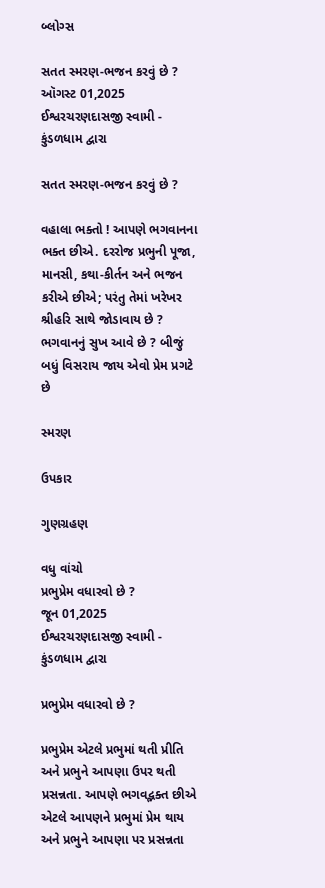બ્લોગ્સ

સતત સ્મરણ-ભજન કરવું છે ?
ઑગસ્ટ 01,2025
ઈશ્વરચરણદાસજી સ્વામી - કુંડળધામ દ્વારા

સતત સ્મરણ-ભજન કરવું છે ?

વહાલા ભક્તો ! આપણે ભગવાનના ભક્ત છીએ. દરરોજ પ્રભુની પૂજા, માનસી, કથા-કીર્તન અને ભજન કરીએ છીએ; પરંતુ તેમાં ખરેખર શ્રીહરિ સાથે જોડાવાય છે ? ભગવાનનું સુખ આવે છે ? બીજું બધું વિસરાય જાય એવો પ્રેમ પ્રગટે છે

સ્મરણ

ઉપકાર

ગુણગ્રહણ

વધુ વાંચો
પ્રભુપ્રેમ વધારવો છે ?
જૂન 01,2025
ઈશ્વરચરણદાસજી સ્વામી - કુંડળધામ દ્વારા

પ્રભુપ્રેમ વધારવો છે ?

પ્રભુપ્રેમ એટલે પ્રભુમાં થતી પ્રીતિ અને પ્રભુને આપણા ઉપર થતી પ્રસન્નતા. આપણે ભગવદ્ભક્ત છીએ એટલે આપણને પ્રભુમાં પ્રેમ થાય અને પ્રભુને આપણા પર પ્રસન્નતા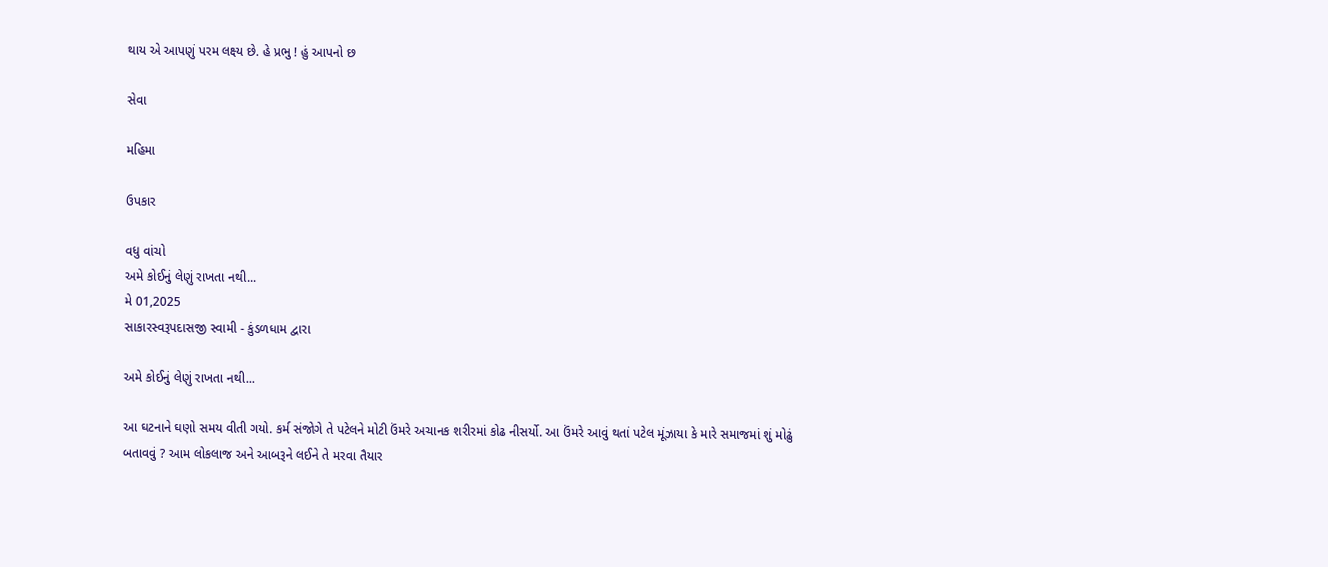થાય એ આપણું પરમ લક્ષ્ય છે. હે પ્રભુ ! હું આપનો છ

સેવા

મહિમા

ઉપકાર

વધુ વાંચો
અમે કોઈનું લેણું રાખતા નથી...
મે 01,2025
સાકારસ્વરૂપદાસજી સ્વામી - કુંડળધામ દ્વારા

અમે કોઈનું લેણું રાખતા નથી...

આ ઘટનાને ઘણો સમય વીતી ગયો. કર્મ સંજોગે તે પટેલને મોટી ઉંમરે અચાનક શરીરમાં કોઢ નીસર્યો. આ ઉંમરે આવું થતાં પટેલ મૂંઝાયા કે મારે સમાજમાં શું મોઢું બતાવવું ? આમ લોકલાજ અને આબરૂને લઈને તે મરવા તૈયાર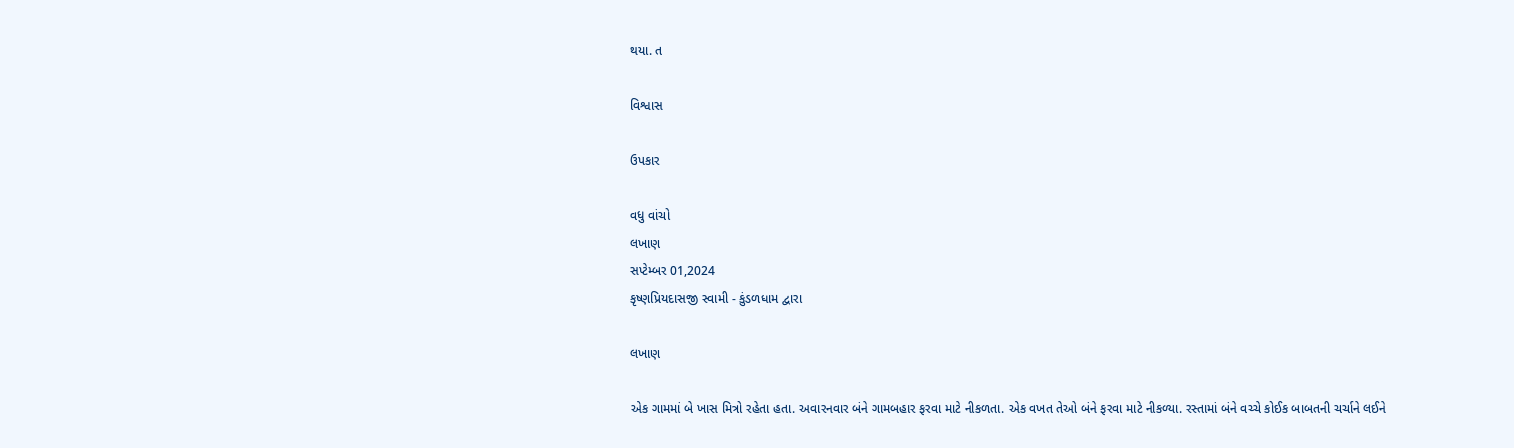થયા. ત

વિશ્વાસ

ઉપકાર

વધુ વાંચો
લખાણ
સપ્ટેમ્બર 01,2024
કૃષ્ણપ્રિયદાસજી સ્વામી - કુંડળધામ દ્વારા

લખાણ

એક ગામમાં બે ખાસ મિત્રો રહેતા હતા. અવારનવાર બંને ગામબહાર ફરવા માટે નીકળતા. એક વખત તેઓ બંને ફરવા માટે નીકળ્યા. રસ્તામાં બંને વચ્ચે કોઈક બાબતની ચર્ચાને લઈને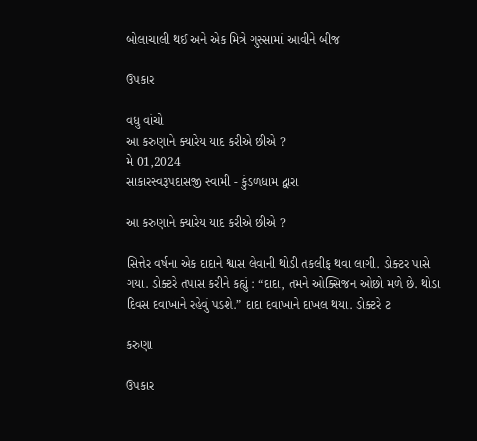બોલાચાલી થઈ અને એક મિત્રે ગુસ્સામાં આવીને બીજ

ઉપકાર

વધુ વાંચો
આ કરુણાને ક્યારેય યાદ કરીએ છીએ ?
મે 01,2024
સાકારસ્વરૂપદાસજી સ્વામી - કુંડળધામ દ્વારા

આ કરુણાને ક્યારેય યાદ કરીએ છીએ ?

સિત્તેર વર્ષના એક દાદાને શ્વાસ લેવાની થોડી તકલીફ થવા લાગી. ડોક્ટર પાસે ગયા. ડોક્ટરે તપાસ કરીને કહ્યું : “દાદા, તમને ઓક્સિજન ઓછો મળે છે. થોડા દિવસ દવાખાને રહેવું પડશે.” દાદા દવાખાને દાખલ થયા. ડોક્ટરે ટ

કરુણા

ઉપકાર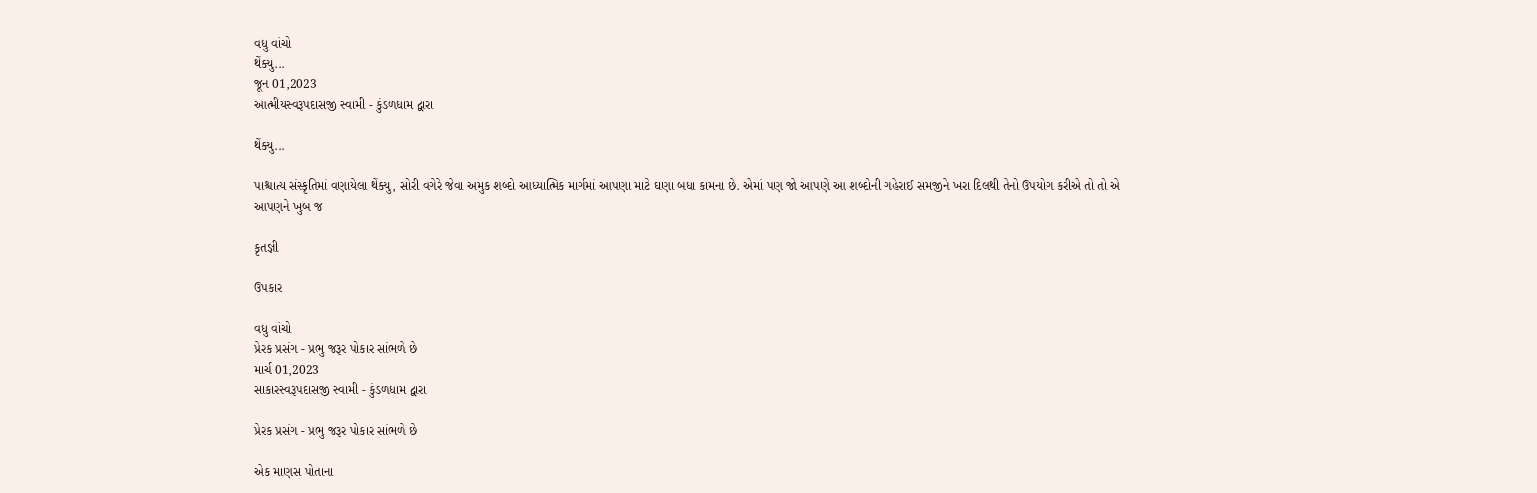વધુ વાંચો
થેંક્યુ...
જૂન 01,2023
આત્મીયસ્વરૂપદાસજી સ્વામી - કુંડળધામ દ્વારા

થેંક્યુ...

પાશ્ચાત્ય સંસ્કૃતિમાં વણાયેલા થેંક્યુ, સોરી વગેરે જેવા અમુક શબ્દો આધ્યાત્મિક માર્ગમાં આપણા માટે ઘણા બધા કામના છે. એમાં પણ જો આપણે આ શબ્દોની ગહેરાઈ સમજીને ખરા દિલથી તેનો ઉપયોગ કરીએ તો તો એ આપણને ખુબ જ

કૃતજ્ઞી

ઉપકાર

વધુ વાંચો
પ્રેરક પ્રસંગ - પ્રભુ જરૂર પોકાર સાંભળે છે
માર્ચ 01,2023
સાકારસ્વરૂપદાસજી સ્વામી - કુંડળધામ દ્વારા

પ્રેરક પ્રસંગ - પ્રભુ જરૂર પોકાર સાંભળે છે

એક માણસ પોતાના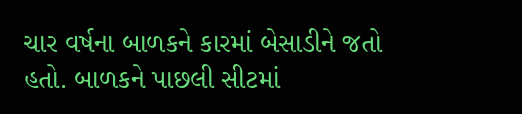ચાર વર્ષના બાળકને કારમાં બેસાડીને જતો હતો. બાળકને પાછલી સીટમાં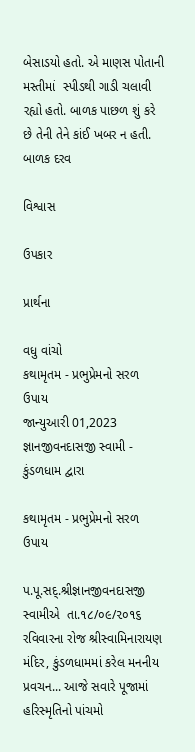બેસાડયો હતો. એ માણસ પોતાની મસ્તીમાં  સ્પીડથી ગાડી ચલાવી રહ્યો હતો. બાળક પાછળ શું કરે છે તેની તેને કાંઈ ખબર ન હતી. બાળક દરવ

વિશ્વાસ

ઉપકાર

પ્રાર્થના

વધુ વાંચો
કથામૃતમ - પ્રભુપ્રેમનો સરળ ઉપાય
જાન્યુઆરી 01,2023
જ્ઞાનજીવનદાસજી સ્વામી - કુંડળધામ દ્વારા

કથામૃતમ - પ્રભુપ્રેમનો સરળ ઉપાય

પ.પૂ.સદ્.શ્રીજ્ઞાનજીવનદાસજી સ્વામીએ  તા.૧૮/૦૯/૨૦૧૬ રવિવારના રોજ શ્રીસ્વામિનારાયણ મંદિર, કુંડળધામમાં કરેલ મનનીય પ્રવચન... આજે સવારે પૂજામાં હરિસ્મૃતિનો પાંચમો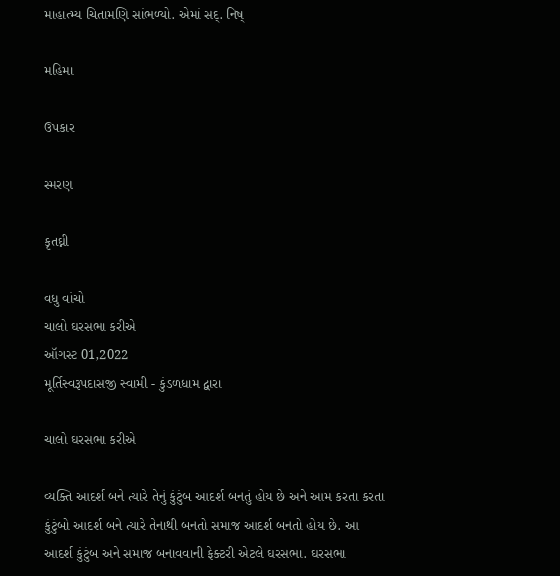માહાત્મ્ય ચિતામણિ સાંભળ્યો. એમાં સદ્. નિષ્

મહિમા

ઉપકાર

સ્મરણ

કૃતઘ્ની

વધુ વાંચો
ચાલો ઘરસભા કરીએ
ઑગસ્ટ 01,2022
મૂર્તિસ્વરૂપદાસજી સ્વામી - કુંડળધામ દ્વારા

ચાલો ઘરસભા કરીએ

વ્યક્તિ આદર્શ બને ત્યારે તેનું કુંટુંબ આદર્શ બનતું હોય છે અને આમ કરતા કરતા કુંટુંબો આદર્શ બને ત્યારે તેનાથી બનતો સમાજ આદર્શ બનતો હોય છે. આ આદર્શ કુંટુંબ અને સમાજ બનાવવાની ફેક્ટરી એટલે ઘરસભા. ઘરસભા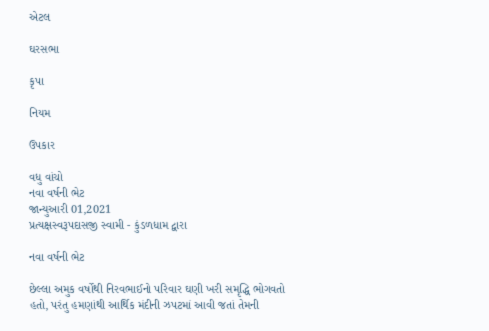એટલ

ઘરસભા

કૃપા

નિયમ

ઉપકાર

વધુ વાંચો
નવા વર્ષની ભેટ
જાન્યુઆરી 01,2021
પ્રત્યક્ષસ્વરૂપદાસજી સ્વામી - કુંડળધામ દ્વારા

નવા વર્ષની ભેટ

છેલ્લા અમુક વર્ષોથી નિરવભાઈનો પરિવાર ઘણી ખરી સમૃદ્ધિ ભોગવતો હતો, પરંતુ હમણાંથી આર્થિક મંદીની ઝપટમાં આવી જતાં તેમની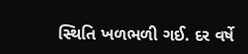સ્થિતિ ખળભળી ગઈ. દર વર્ષે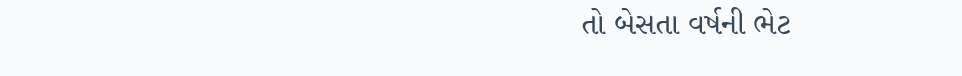તો બેસતા વર્ષની ભેટ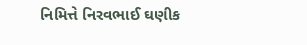નિમિત્તે નિરવભાઈ ઘણીક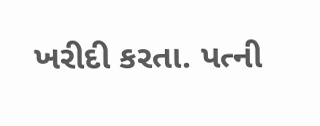ખરીદી કરતા. પત્ની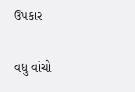ઉપકાર

વધુ વાંચો